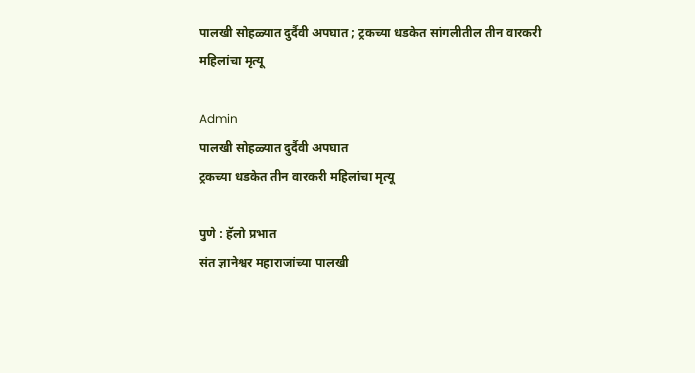पालखी सोहळ्यात दुर्दैवी अपघात ; ट्रकच्या धडकेत सांगलीतील तीन वारकरी महिलांचा मृत्यू

Admin
पालखी सोहळ्यात दुर्दैवी अपघात
ट्रकच्या धडकेत तीन वारकरी महिलांचा मृत्यू

पुणे : हॅलो प्रभात
संत ज्ञानेश्वर महाराजांच्या पालखी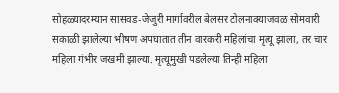सोहळ्यादरम्यान सासवड-जेजुरी मार्गावरील बेलसर टोलनाक्याजवळ सोमवारी सकाळी झालेल्या भीषण अपघातात तीन वारकरी महिलांचा मृत्यू झाला, तर चार महिला गंभीर जखमी झाल्या. मृत्यूमुखी पडलेल्या तिन्ही महिला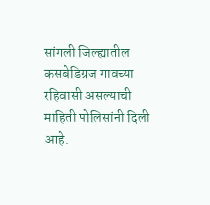सांगली जिल्ह्यातील कसबेडिग्रज गावच्या रहिवासी असल्याची माहिती पोलिसांनी दिली आहे.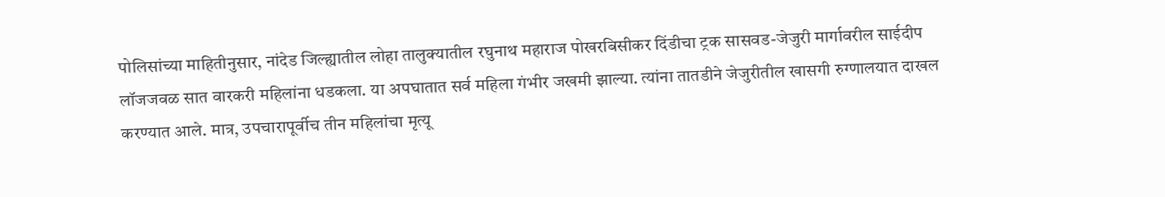पोलिसांच्या माहितीनुसार, नांदेड जिल्ह्यातील लोहा तालुक्यातील रघुनाथ महाराज पोखरबिसीकर दिंडीचा ट्रक सासवड-जेजुरी मार्गावरील साईदीप लॉजजवळ सात वारकरी महिलांना धडकला. या अपघातात सर्व महिला गंभीर जखमी झाल्या. त्यांना तातडीने जेजुरीतील खासगी रुग्णालयात दाखल करण्यात आले. मात्र, उपचारापूर्वीच तीन महिलांचा मृत्यू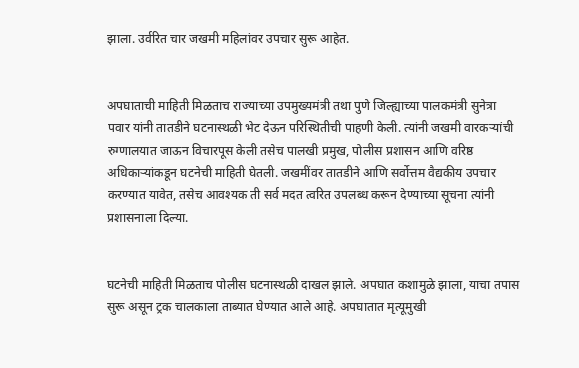झाला. उर्वरित चार जखमी महिलांवर उपचार सुरू आहेत.


अपघाताची माहिती मिळताच राज्याच्या उपमुख्यमंत्री तथा पुणे जिल्ह्याच्या पालकमंत्री सुनेत्रा पवार यांनी तातडीने घटनास्थळी भेट देऊन परिस्थितीची पाहणी केली. त्यांनी जखमी वारकऱ्यांची रुग्णालयात जाऊन विचारपूस केली तसेच पालखी प्रमुख, पोलीस प्रशासन आणि वरिष्ठ अधिकाऱ्यांकडून घटनेची माहिती घेतली. जखमींवर तातडीने आणि सर्वोत्तम वैद्यकीय उपचार करण्यात यावेत, तसेच आवश्यक ती सर्व मदत त्वरित उपलब्ध करून देण्याच्या सूचना त्यांनी प्रशासनाला दिल्या.


घटनेची माहिती मिळताच पोलीस घटनास्थळी दाखल झाले. अपघात कशामुळे झाला, याचा तपास सुरू असून ट्रक चालकाला ताब्यात घेण्यात आले आहे. अपघातात मृत्यूमुखी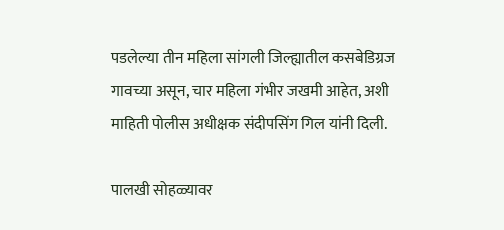पडलेल्या तीन महिला सांगली जिल्ह्यातील कसबेडिग्रज गावच्या असून, चार महिला गंभीर जखमी आहेत, अशी माहिती पोलीस अधीक्षक संदीपसिंग गिल यांनी दिली.

पालखी सोहळ्यावर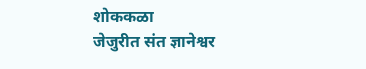शोककळा
जेजुरीत संत ज्ञानेश्वर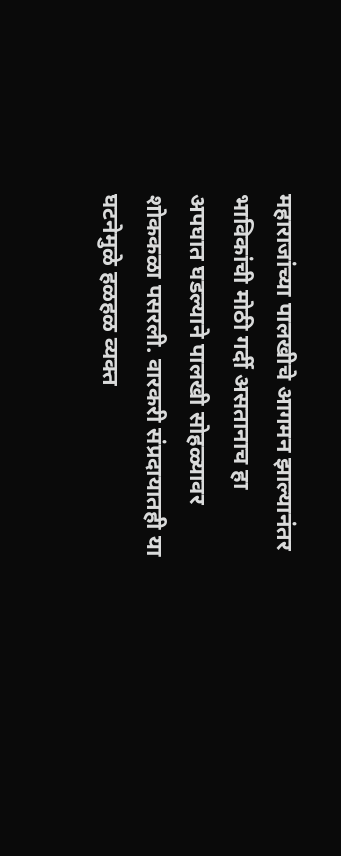महाराजांच्या पालखीचे आगमन झाल्यानंतर भाविकांची मोठी गर्दी असतानाच हा अपघात घडल्याने पालखी सोहळ्यावर शोककळा पसरली. वारकरी संप्रदायातही या घटनेमुळे हळहळ व्यक्त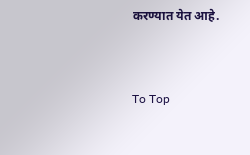करण्यात येत आहे.


To Top